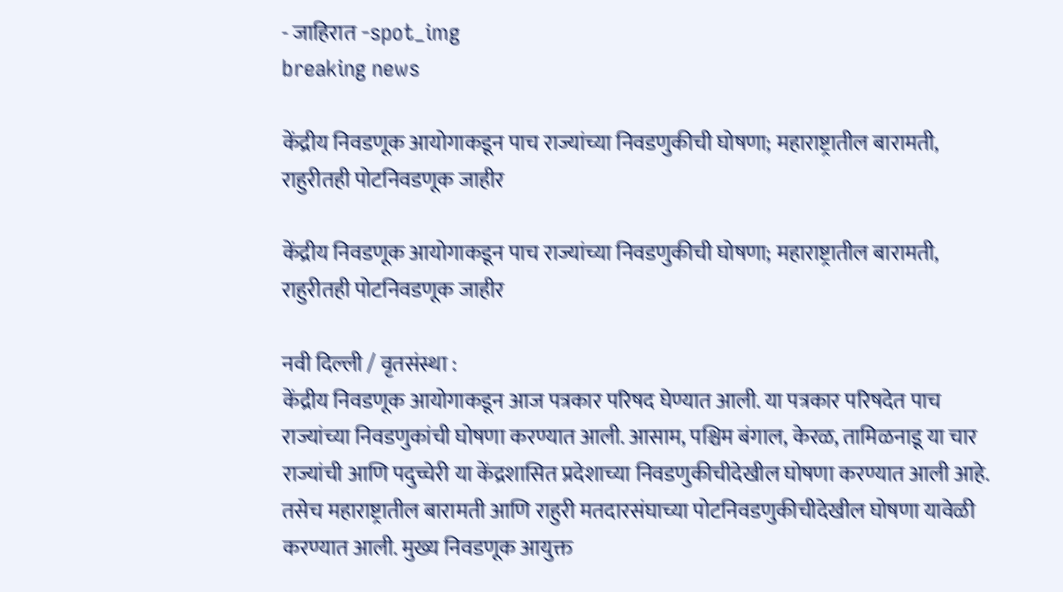- जाहिरात -spot_img
breaking news

केंद्रीय निवडणूक आयोगाकडून पाच राज्यांच्या निवडणुकीची घोषणा; महाराष्ट्रातील बारामती, राहुरीतही पोटनिवडणूक जाहीर

केंद्रीय निवडणूक आयोगाकडून पाच राज्यांच्या निवडणुकीची घोषणा; महाराष्ट्रातील बारामती, राहुरीतही पोटनिवडणूक जाहीर

नवी दिल्ली / वृतसंस्था :
केंद्रीय निवडणूक आयोगाकडून आज पत्रकार परिषद घेण्यात आली. या पत्रकार परिषदेत पाच राज्यांच्या निवडणुकांची घोषणा करण्यात आली. आसाम, पश्चिम बंगाल, केरळ, तामिळनाडू या चार राज्यांची आणि पदुच्चेरी या केंद्रशासित प्रदेशाच्या निवडणुकीचीदेखील घोषणा करण्यात आली आहे. तसेच महाराष्ट्रातील बारामती आणि राहुरी मतदारसंघाच्या पोटनिवडणुकीचीदेखील घोषणा यावेळी करण्यात आली. मुख्य निवडणूक आयुक्त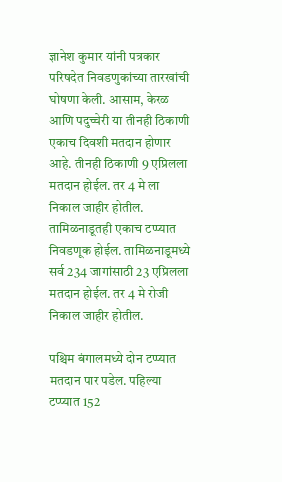ज्ञानेश कुमार यांनी पत्रकार परिषदेत निवडणुकांच्या तारखांची घोषणा केली. आसाम, केरळ आणि पदुच्चेरी या तीनही ठिकाणी एकाच दिवशी मतदान होणार आहे. तीनही ठिकाणी 9 एप्रिलला मतदान होईल. तर 4 मे ला निकाल जाहीर होतील. तामिळनाडूतही एकाच टप्प्यात निवडणूक होईल. तामिळनाडूमध्ये सर्व 234 जागांसाठी 23 एप्रिलला मतदान होईल. तर 4 मे रोजी निकाल जाहीर होतील.

पश्चिम बंगालमध्ये दोन टप्प्यात मतदान पार पडेल. पहिल्या टप्प्यात 152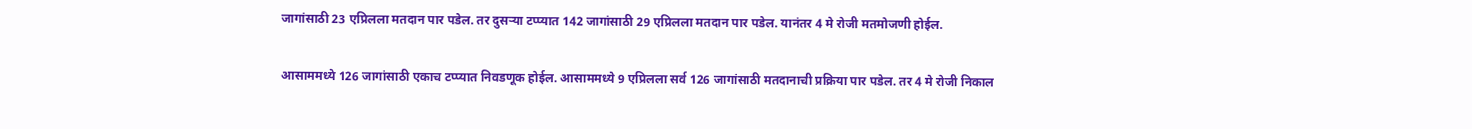जागांसाठी 23 एप्रिलला मतदान पार पडेल. तर दुसऱ्या टप्प्यात 142 जागांसाठी 29 एप्रिलला मतदान पार पडेल. यानंतर 4 मे रोजी मतमोजणी होईल.

आसाममध्ये 126 जागांसाठी एकाच टप्प्यात निवडणूक होईल. आसाममध्ये 9 एप्रिलला सर्व 126 जागांसाठी मतदानाची प्रक्रिया पार पडेल. तर 4 मे रोजी निकाल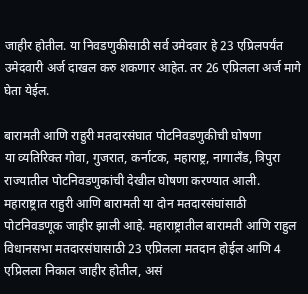जाहीर होतील. या निवडणुकीसाठी सर्व उमेदवार हे 23 एप्रिलपर्यंत उमेदवारी अर्ज दाखल करु शकणार आहेत. तर 26 एप्रिलला अर्ज मागे घेता येईल.

बारामती आणि राहुरी मतदारसंघात पोटनिवडणुकीची घोषणा
या व्यतिरिक्त गोवा, गुजरात, कर्नाटक, महाराष्ट्र, नागालँड, त्रिपुरा राज्यातील पोटनिवडणुकांची देखील घोषणा करण्यात आली. महाराष्ट्रात राहुरी आणि बारामती या दोन मतदारसंघांसाठी पोटनिवडणूक जाहीर झाली आहे. महाराष्ट्रातील बारामती आणि राहुल विधानसभा मतदारसंघासाठी 23 एप्रिलला मतदान होईल आणि 4 एप्रिलला निकाल जाहीर होतील, असं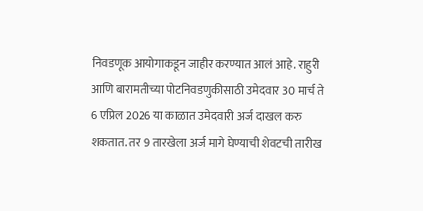निवडणूक आयोगाकडून जाहीर करण्यात आलं आहे. राहुरी आणि बारामतीच्या पोटनिवडणुकीसाठी उमेदवार 30 मार्च ते 6 एप्रिल 2026 या काळात उमेदवारी अर्ज दाखल करु शकतात. तर 9 तारखेला अर्ज मागे घेण्याची शेवटची तारीख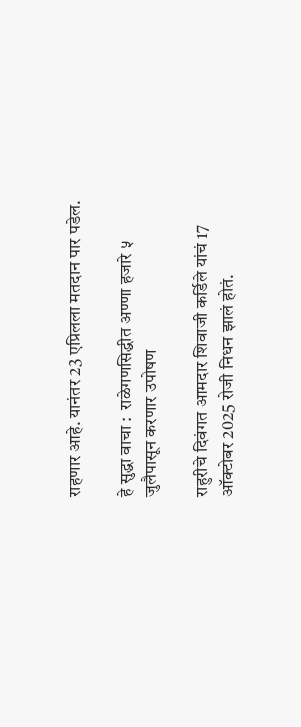राहणार आहे. यानंतर 23 एप्रिलला मतदान पार पडेल.

हे सुद्धा वाचा :  राळेगणसिद्धीत अण्णा हजारे ५ जुलैपासून करणार उपोषण

राहुरीचे दिवंगत आमदार शिवाजी कर्डिले यांचं 17 ऑक्टोबर 2025 रोजी निधन झालं होतं.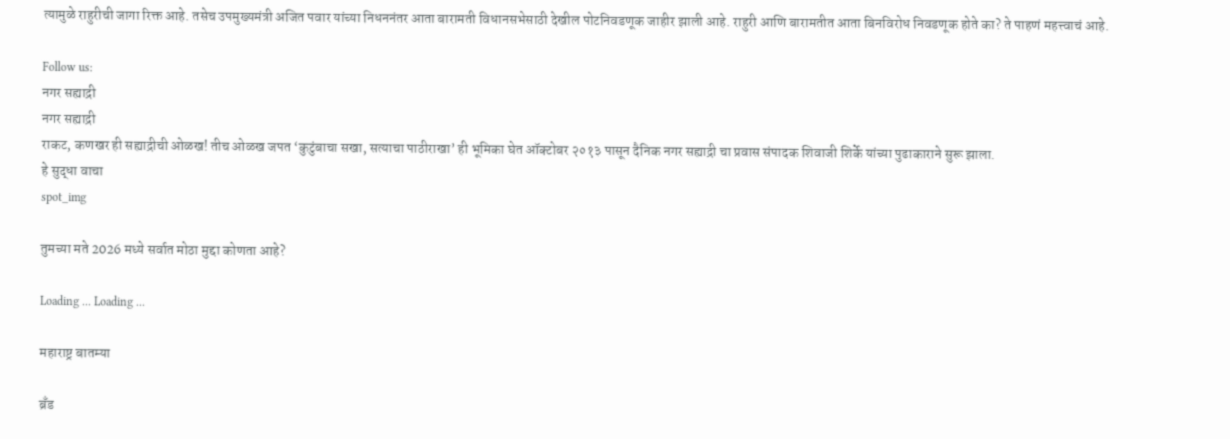त्यामुळे राहुरीची जागा रिक्त आहे. तसेच उपमुख्यमंत्री अजित पवार यांच्या निधननंतर आता बारामती विधानसभेसाठी देखील पोटनिवडणूक जाहीर झाली आहे. राहुरी आणि बारामतीत आता बिनविरोध निवडणूक होते का? ते पाहणं महत्त्वाचं आहे.

Follow us:
नगर सह्याद्री
नगर सह्याद्री
राकट, कणखर ही सह्याद्रीची ओळख! तीच ओळख जपत ‘कुटुंबाचा सखा, सत्याचा पाठीराखा’ ही भूमिका घेत ऑक्टोबर २०१३ पासून दैनिक नगर सह्याद्री चा प्रवास संपादक शिवाजी शिर्के यांच्या पुढाकाराने सुरू झाला.
हे सुद्धा वाचा
spot_img

तुमच्या मते 2026 मध्ये सर्वात मोठा मुद्दा कोणता आहे?

Loading ... Loading ...

महाराष्ट्र बातम्या

ब्रँड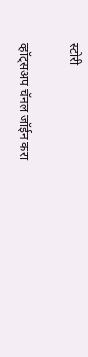स्टोरी

व्हॉट्सअप चॅनल जॉईन करा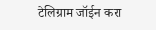टेलिग्राम जॉईन करा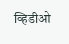व्हिडीओ